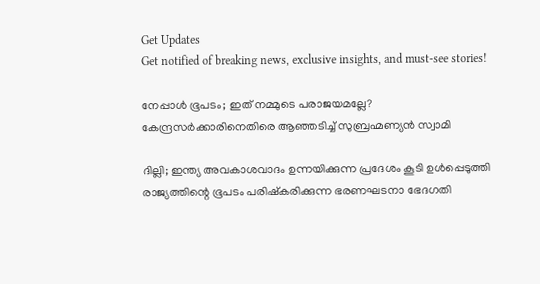Get Updates
Get notified of breaking news, exclusive insights, and must-see stories!

നേപ്പാൾ ഭൂപടം; ഇത് നമ്മുടെ പരാജയമല്ലേ? കേന്ദ്രസർക്കാരിനെതിരെ ആഞ്ഞടിച്ച് സുബ്രഹ്മണ്യൻ സ്വാമി

ദില്ലി; ഇന്ത്യ അവകാശവാദം ഉന്നയിക്കുന്ന പ്രദേശം കൂടി ഉള്‍പ്പെടുത്തി രാജ്യത്തിന്റെ ഭൂപടം പരിഷ്‌കരിക്കുന്ന ഭരണഘടനാ ഭേദഗതി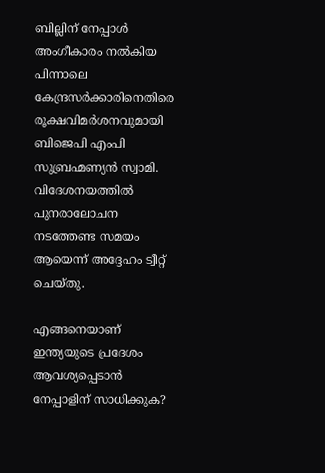ബില്ലിന് നേപ്പാൾ അംഗീകാരം നൽകിയ പിന്നാലെ കേന്ദ്രസർക്കാരിനെതിരെ രൂക്ഷവിമർശനവുമായി ബിജെപി എംപി സുബ്രഹ്മണ്യൻ സ്വാമി. വിദേശനയത്തിൽ പുനരാലോചന നടത്തേണ്ട സമയം ആയെന്ന് അദ്ദേഹം ട്വീറ്റ് ചെയ്തു.

എങ്ങനെയാണ് ഇന്ത്യയുടെ പ്രദേശം ആവശ്യപ്പെടാൻ നേപ്പാളിന് സാധിക്കുക?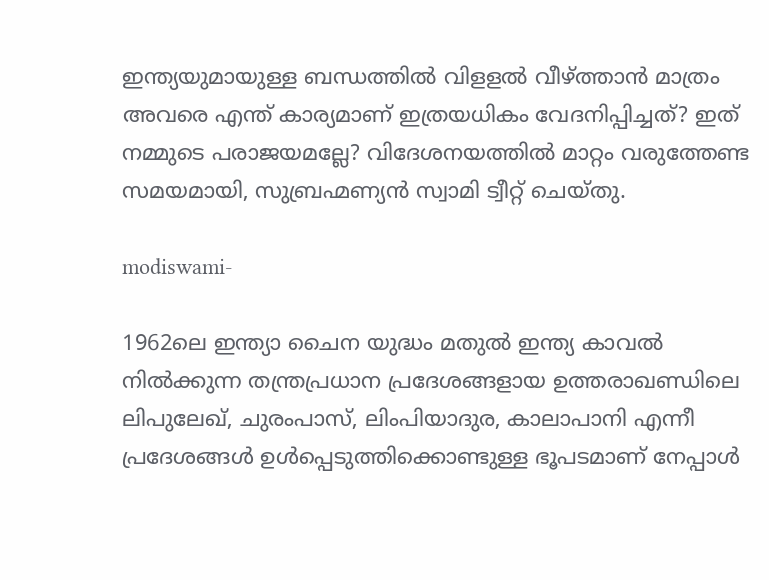ഇന്ത്യയുമായുള്ള ബന്ധത്തിൽ വിളളൽ വീഴ്ത്താൻ മാത്രം അവരെ എന്ത് കാര്യമാണ് ഇത്രയധികം വേദനിപ്പിച്ചത്? ഇത് നമ്മുടെ പരാജയമല്ലേ? വിദേശനയത്തിൽ മാറ്റം വരുത്തേണ്ട സമയമായി, സുബ്രഹ്മണ്യൻ സ്വാമി ട്വീറ്റ് ചെയ്തു.

modiswami-

1962ലെ ഇന്ത്യാ ചൈന യുദ്ധം മതുല്‍ ഇന്ത്യ കാവല്‍ നില്‍ക്കുന്ന തന്ത്രപ്രധാന പ്രദേശങ്ങളായ ഉത്തരാഖണ്ഡിലെ ലിപുലേഖ്, ചുരംപാസ്, ലിംപിയാദുര, കാലാപാനി എന്നീ പ്രദേശങ്ങൾ ഉൾപ്പെടുത്തിക്കൊണ്ടുള്ള ഭൂപടമാണ് നേപ്പാൾ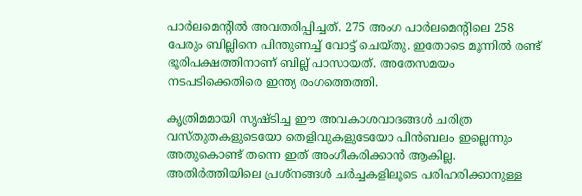പാർലമെന്റിൽ അവതരിപ്പിച്ചത്. 275 അംഗ പാര്‍ലമെന്റിലെ 258 പേരും ബില്ലിനെ പിന്തുണച്ച് വോട്ട് ചെയ്തു. ഇതോടെ മൂന്നിൽ രണ്ട് ഭൂരിപക്ഷത്തിനാണ് ബില്ല് പാസായത്. അതേസമയം നടപടിക്കെതിരെ ഇന്ത്യ രംഗത്തെത്തി.

കൃത്രിമമായി സൃഷ്ടിച്ച ഈ അവകാശവാദങ്ങൾ ചരിത്ര വസ്തുതകളുടെയോ തെളിവുകളുടേയോ പിൻബലം ഇല്ലെന്നും അതുകൊണ്ട് തന്നെ ഇത് അംഗീകരിക്കാൻ ആകില്ല. അതിർത്തിയിലെ പ്രശ്‌നങ്ങൾ ചർച്ചകളിലൂടെ പരിഹരിക്കാനുള്ള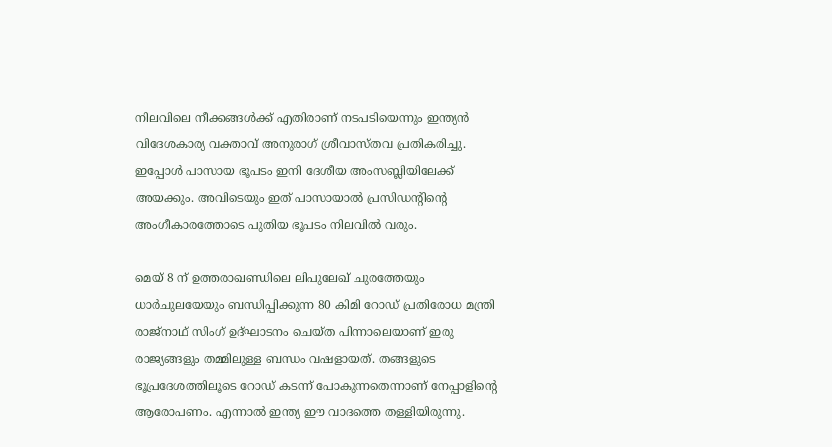നിലവിലെ നീക്കങ്ങൾക്ക് എതിരാണ് നടപടിയെന്നും ഇന്ത്യൻ വിദേശകാര്യ വക്താവ് അനുരാഗ് ശ്രീവാസ്തവ പ്രതികരിച്ചു. ഇപ്പോള്‍ പാസായ ഭൂപടം ഇനി ദേശീയ അംസബ്ലിയിലേക്ക് അയക്കും. അവിടെയും ഇത് പാസായാൽ പ്രസിഡന്റിന്റെ അംഗീകാരത്തോടെ പുതിയ ഭൂപടം നിലവില്‍ വരും.

മെയ് 8 ന് ഉത്തരാഖണ്ഡിലെ ലിപുലേഖ് ചുരത്തേയും ധാർചുലയേയും ബന്ധിപ്പിക്കുന്ന 80 കിമി റോഡ് പ്രതിരോധ മന്ത്രി രാജ്നാഥ് സിംഗ് ഉദ്ഘാടനം ചെയ്ത പിന്നാലെയാണ് ഇരു രാജ്യങ്ങളും തമ്മിലുള്ള ബന്ധം വഷളായത്. തങ്ങളുടെ ഭൂപ്രദേശത്തിലൂടെ റോഡ് കടന്ന് പോകുന്നതെന്നാണ് നേപ്പാളിന്റെ ആരോപണം. എന്നാൽ ഇന്ത്യ ഈ വാദത്തെ തള്ളിയിരുന്നു.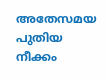അതേസമയ പുതിയ നീക്കം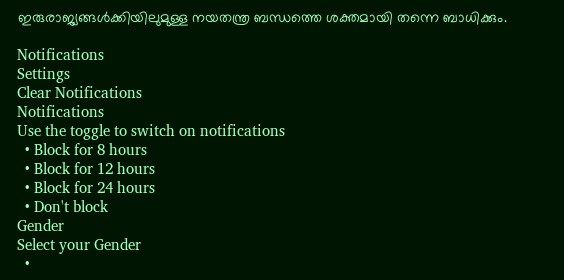ഇരുരാജ്യങ്ങൾക്കിയിലുമുള്ള നയതന്ത്ര ബന്ധത്തെ ശക്തമായി തന്നെ ബാധിക്കും.

Notifications
Settings
Clear Notifications
Notifications
Use the toggle to switch on notifications
  • Block for 8 hours
  • Block for 12 hours
  • Block for 24 hours
  • Don't block
Gender
Select your Gender
  •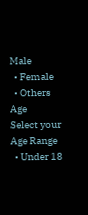Male
  • Female
  • Others
Age
Select your Age Range
  • Under 18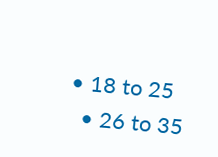• 18 to 25
  • 26 to 35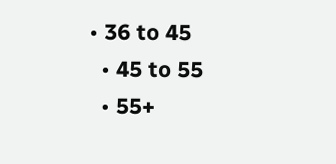• 36 to 45
  • 45 to 55
  • 55+